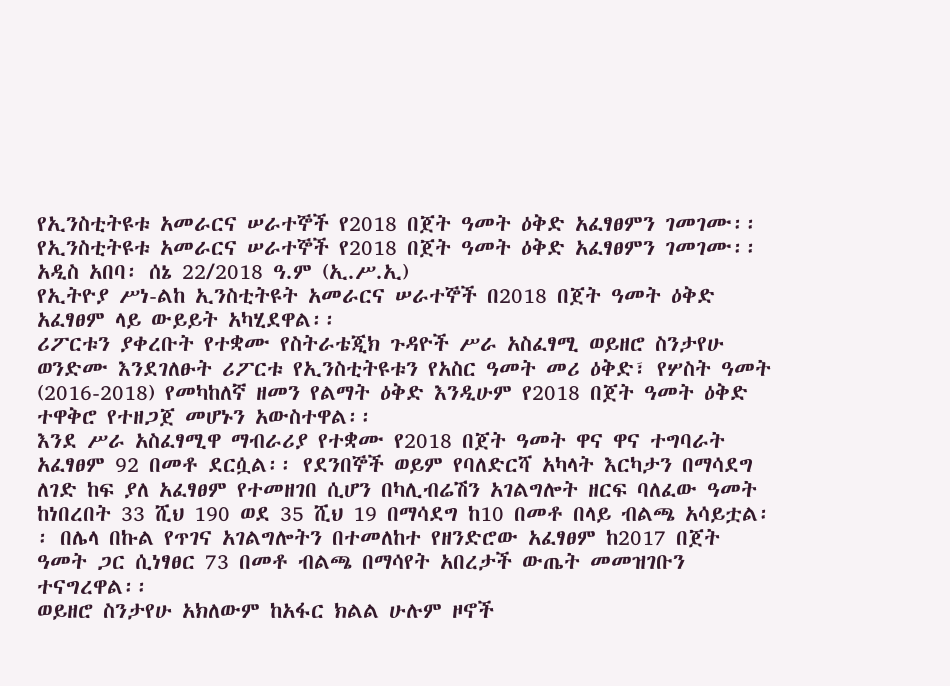የኢንስቲትዩቱ አመራርና ሠራተኞች የ2018 በጀት ዓመት ዕቅድ አፈፃፀምን ገመገሙ፡፡
የኢንስቲትዩቱ አመራርና ሠራተኞች የ2018 በጀት ዓመት ዕቅድ አፈፃፀምን ገመገሙ፡፡
አዲስ አበባ፡ ሰኔ 22/2018 ዓ.ም (ኢ.ሥ.ኢ)
የኢትዮያ ሥነ-ልከ ኢንስቲትዩት አመራርና ሠራተኞች በ2018 በጀት ዓመት ዕቅድ አፈፃፀም ላይ ውይይት አካሂደዋል፡፡
ሪፖርቱን ያቀረቡት የተቋሙ የስትራቴጂክ ጉዳዮች ሥራ አስፈፃሚ ወይዘሮ ስንታየሁ ወንድሙ እንደገለፁት ሪፖርቱ የኢንስቲትዩቱን የአስር ዓመት መሪ ዕቅድ፣ የሦስት ዓመት (2016-2018) የመካከለኛ ዘመን የልማት ዕቅድ እንዲሁም የ2018 በጀት ዓመት ዕቅድ ተዋቅሮ የተዘጋጀ መሆኑን አውስተዋል፡፡
እንደ ሥራ አስፈፃሚዋ ማብራሪያ የተቋሙ የ2018 በጀት ዓመት ዋና ዋና ተግባራት አፈፃፀም 92 በመቶ ደርሷል፡፡ የደንበኞች ወይም የባለድርሻ አካላት እርካታን በማሳደግ ለገድ ከፍ ያለ አፈፃፀም የተመዘገበ ሲሆን በካሊብሬሽን አገልግሎት ዘርፍ ባለፈው ዓመት ከነበረበት 33 ሺህ 190 ወደ 35 ሺህ 19 በማሳደግ ከ10 በመቶ በላይ ብልጫ አሳይቷል፡፡ በሌላ በኩል የጥገና አገልግሎትን በተመለከተ የዘንድሮው አፈፃፀም ከ2017 በጀት ዓመት ጋር ሲነፃፀር 73 በመቶ ብልጫ በማሳየት አበረታች ውጤት መመዝገቡን ተናግረዋል፡፡
ወይዘሮ ስንታየሁ አክለውም ከአፋር ክልል ሁሉም ዞኖች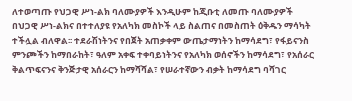ለተወጣጡ የህጋዊ ሥነ-ልክ ባለሙያዎች እንዲሁም ከጂቡቲ ለመጡ ባለሙያዎች በህጋዊ ሥነ-ልክና በተተለያዩ የአለካክ መስኮች ላይ ስልጠና በመስጠት ዕቅዱን ማሳካት ተችሏል ብለዋል፡፡ ተደራሽነትንና የበጀት አጠቃቀም ውጤታማነትን ከማሳደግ፣ የፋይናንስ ምንጮችን ከማበራከት፣ ዓለም አቀፍ ተቀባይነትንና የአለካክ ወሰኖችን ከማሳደግ፣ የአሰራር ቅልጥፍናንና ቅንጅታዊ አሰራርን ከማሻሻል፣ የሠራተኛውን ብቃት ከማሳደግ ባሻገር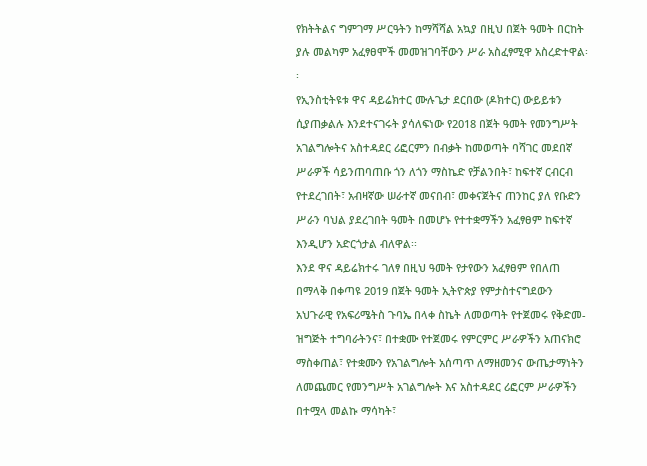የክትትልና ግምገማ ሥርዓትን ከማሻሻል አኳያ በዚህ በጀት ዓመት በርከት ያሉ መልካም አፈፃፀሞች መመዝገባቸውን ሥራ አስፈፃሚዋ አስረድተዋል፡፡
የኢንስቲትዩቱ ዋና ዳይሬክተር ሙሉጌታ ደርበው (ዶክተር) ውይይቱን ሲያጠቃልሉ እንደተናገሩት ያሳለፍነው የ2018 በጀት ዓመት የመንግሥት አገልግሎትና አስተዳደር ሪፎርምን በብቃት ከመወጣት ባሻገር መደበኛ ሥራዎች ሳይንጠባጠቡ ጎን ለጎን ማስኬድ የቻልንበት፣ ከፍተኛ ርብርብ የተደረገበት፣ አብዛኛው ሠራተኛ መናበብ፣ መቀናጀትና ጠንከር ያለ የቡድን ሥራን ባህል ያደረገበት ዓመት በመሆኑ የተተቋማችን አፈፃፀም ከፍተኛ እንዲሆን አድርጎታል ብለዋል፡፡
እንደ ዋና ዳይሬክተሩ ገለፃ በዚህ ዓመት የታየውን አፈፃፀም የበለጠ በማላቅ በቀጣዩ 2019 በጀት ዓመት ኢትዮጵያ የምታስተናግደውን አህጉራዊ የአፍሪሜትስ ጉባኤ በላቀ ስኬት ለመወጣት የተጀመሩ የቅድመ-ዝግጅት ተግባራትንና፣ በተቋሙ የተጀመሩ የምርምር ሥራዎችን አጠናክሮ ማስቀጠል፣ የተቋሙን የአገልግሎት አሰጣጥ ለማዘመንና ውጤታማነትን ለመጨመር የመንግሥት አገልግሎት እና አስተዳደር ሪፎርም ሥራዎችን በተሟላ መልኩ ማሳካት፣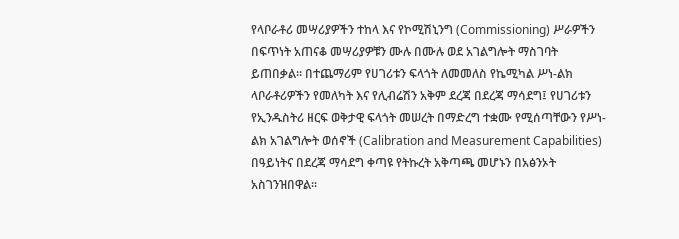የላቦራቶሪ መሣሪያዎችን ተከላ እና የኮሚሽኒንግ (Commissioning) ሥራዎችን በፍጥነት አጠናቆ መሣሪያዎቹን ሙሉ በሙሉ ወደ አገልግሎት ማስገባት ይጠበቃል፡፡ በተጨማሪም የሀገሪቱን ፍላጎት ለመመለስ የኬሚካል ሥነ-ልክ ላቦራቶሪዎችን የመለካት እና የሊብሬሽን አቅም ደረጃ በደረጃ ማሳደግ፤ የሀገሪቱን የኢንዱስትሪ ዘርፍ ወቅታዊ ፍላጎት መሠረት በማድረግ ተቋሙ የሚሰጣቸውን የሥነ-ልክ አገልግሎት ወሰኖች (Calibration and Measurement Capabilities) በዓይነትና በደረጃ ማሳደግ ቀጣዩ የትኩረት አቅጣጫ መሆኑን በአፅንኦት አስገንዝበዋል፡፡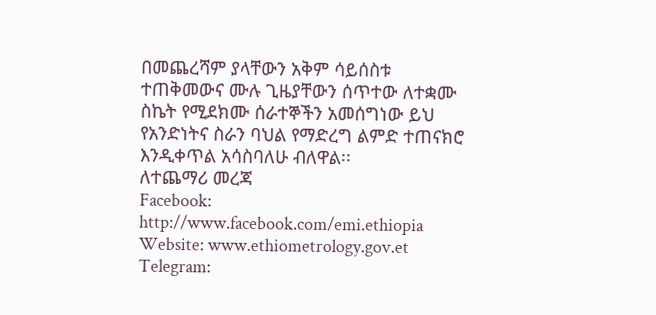በመጨረሻም ያላቸውን አቅም ሳይሰስቱ ተጠቅመውና ሙሉ ጊዜያቸውን ሰጥተው ለተቋሙ ስኬት የሚደክሙ ሰራተኞችን አመሰግነው ይህ የአንድነትና ስራን ባህል የማድረግ ልምድ ተጠናክሮ እንዲቀጥል አሳስባለሁ ብለዋል፡፡
ለተጨማሪ መረጃ
Facebook: http://www.facebook.com/emi.ethiopia
Website: www.ethiometrology.gov.et
Telegram: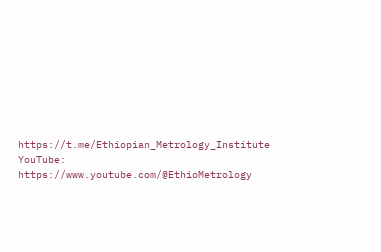https://t.me/Ethiopian_Metrology_Institute
YouTube: https://www.youtube.com/@EthioMetrology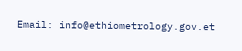Email: info@ethiometrology.gov.et